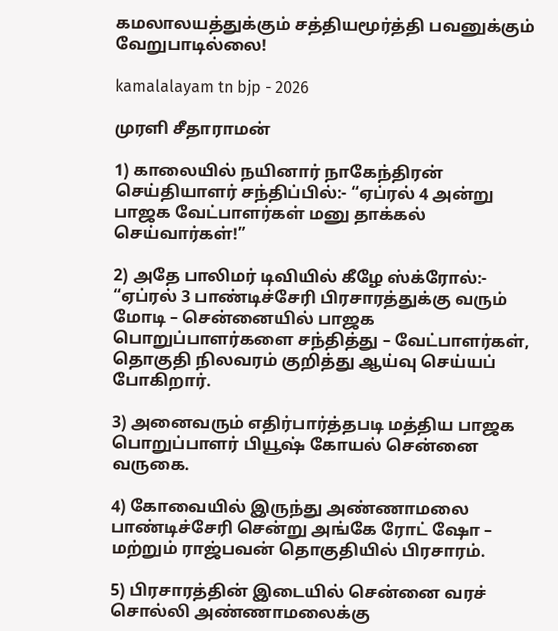கமலாலயத்துக்கும் சத்தியமூர்த்தி பவனுக்கும் வேறுபாடில்லை!

kamalalayam tn bjp - 2026

முரளி சீதாராமன்

1) காலையில் நயினார் நாகேந்திரன் செய்தியாளர் சந்திப்பில்:- “ஏப்ரல் 4 அன்று பாஜக வேட்பாளர்கள் மனு தாக்கல் செய்வார்கள்!”

2) அதே பாலிமர் டிவியில் கீழே ஸ்க்ரோல்:-
“ஏப்ரல் 3 பாண்டிச்சேரி பிரசாரத்துக்கு வரும் மோடி – சென்னையில் பாஜக பொறுப்பாளர்களை சந்தித்து – வேட்பாளர்கள், தொகுதி நிலவரம் குறித்து ஆய்வு செய்யப் போகிறார்.

3) அனைவரும் எதிர்பார்த்தபடி மத்திய பாஜக பொறுப்பாளர் பியூஷ் கோயல் சென்னை வருகை.

4) கோவையில் இருந்து அண்ணாமலை பாண்டிச்சேரி சென்று அங்கே ரோட் ஷோ – மற்றும் ராஜ்பவன் தொகுதியில் பிரசாரம்.

5) பிரசாரத்தின் இடையில் சென்னை வரச் சொல்லி அண்ணாமலைக்கு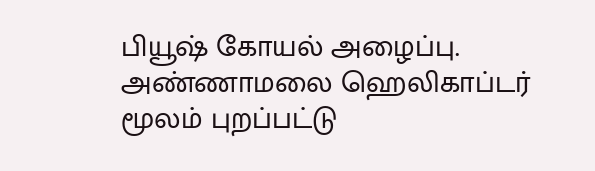பியூஷ் கோயல் அழைப்பு. அண்ணாமலை ஹெலிகாப்டர் மூலம் புறப்பட்டு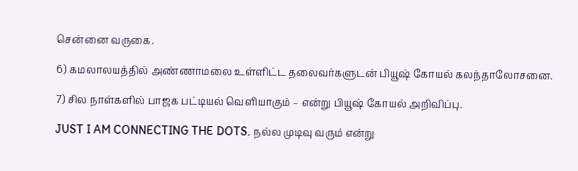சென்னை வருகை.

6) கமலாலயத்தில் அண்ணாமலை உள்ளிட்ட தலைவர்களுடன் பியூஷ் கோயல் கலந்தாலோசனை.

7) சில நாள்களில் பாஜக பட்டியல் வெளியாகும் – என்று பியூஷ் கோயல் அறிவிப்பு.

JUST I AM CONNECTING THE DOTS. நல்ல முடிவு வரும் என்று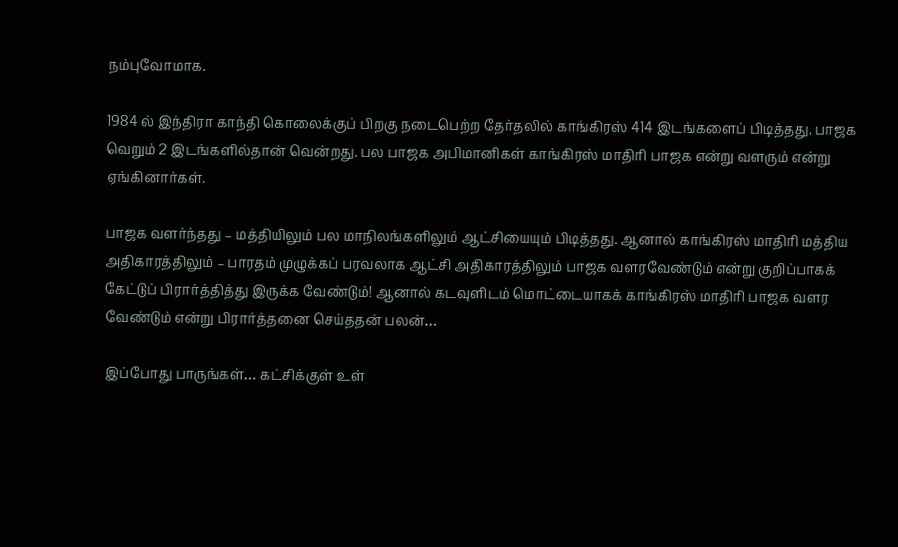நம்புவோமாக.

1984 ல் இந்திரா காந்தி கொலைக்குப் பிறகு நடைபெற்ற தேர்தலில் காங்கிரஸ் 414 இடங்களைப் பிடித்தது. பாஜக வெறும் 2 இடங்களில்தான் வென்றது. பல பாஜக அபிமானிகள் காங்கிரஸ் மாதிரி பாஜக என்று வளரும் என்று ஏங்கினார்கள்.

பாஜக வளர்ந்தது – மத்தியிலும் பல மாநிலங்களிலும் ஆட்சியையும் பிடித்தது. ஆனால் காங்கிரஸ் மாதிரி மத்திய அதிகாரத்திலும் – பாரதம் முழுக்கப் பரவலாக ஆட்சி அதிகாரத்திலும் பாஜக வளரவேண்டும் என்று குறிப்பாகக் கேட்டுப் பிரார்த்தித்து இருக்க வேண்டும்! ஆனால் கடவுளிடம் மொட்டையாகக் காங்கிரஸ் மாதிரி பாஜக வளர வேண்டும் என்று பிரார்த்தனை செய்ததன் பலன்…

இப்போது பாருங்கள்… கட்சிக்குள் உள்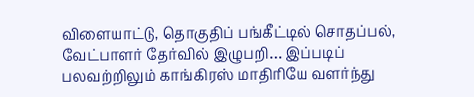விளையாட்டு, தொகுதிப் பங்கீட்டில் சொதப்பல், வேட்பாளர் தேர்வில் இழுபறி… இப்படிப் பலவற்றிலும் காங்கிரஸ் மாதிரியே வளர்ந்து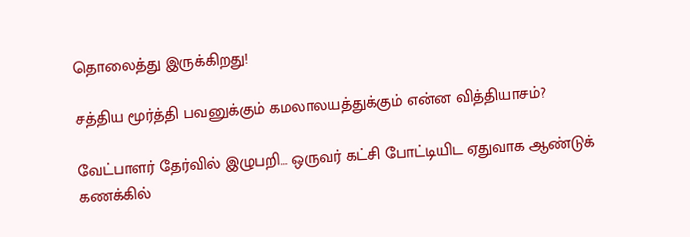தொலைத்து இருக்கிறது!

சத்திய மூர்த்தி பவனுக்கும் கமலாலயத்துக்கும் என்ன வித்தியாசம்?

வேட்பாளர் தேர்வில் இழுபறி… ஒருவர் கட்சி போட்டியிட ஏதுவாக ஆண்டுக் கணக்கில்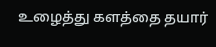உழைத்து களத்தை தயார்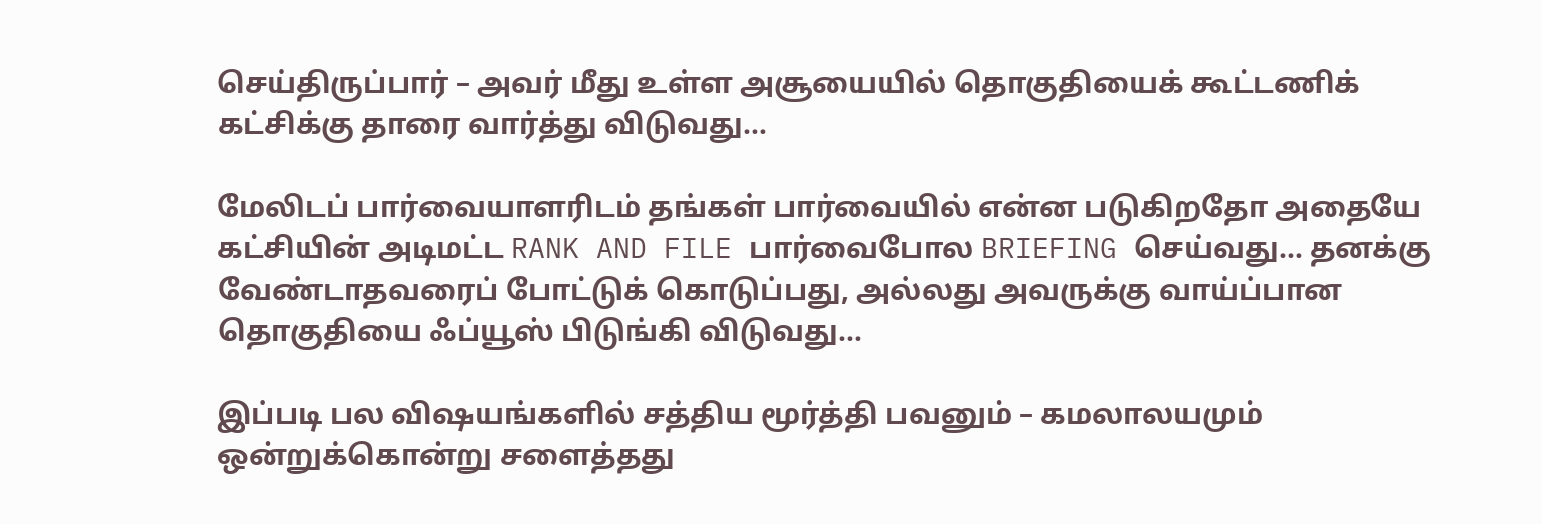செய்திருப்பார் – அவர் மீது உள்ள அசூயையில் தொகுதியைக் கூட்டணிக் கட்சிக்கு தாரை வார்த்து விடுவது…

மேலிடப் பார்வையாளரிடம் தங்கள் பார்வையில் என்ன படுகிறதோ அதையே கட்சியின் அடிமட்ட RANK AND FILE பார்வைபோல BRIEFING செய்வது… தனக்கு வேண்டாதவரைப் போட்டுக் கொடுப்பது, அல்லது அவருக்கு வாய்ப்பான தொகுதியை ஃப்யூஸ் பிடுங்கி விடுவது…

இப்படி பல விஷயங்களில் சத்திய மூர்த்தி பவனும் – கமலாலயமும் ஒன்றுக்கொன்று சளைத்தது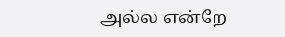அல்ல என்றே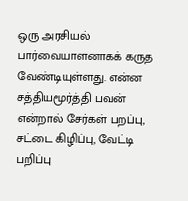ஒரு அரசியல் பார்வையாளனாகக் கருத வேண்டியுள்ளது. என்ன சத்தியமூர்த்தி பவன் என்றால் சேர்கள் பறப்பு, சட்டை கிழிப்பு, வேட்டி பறிப்பு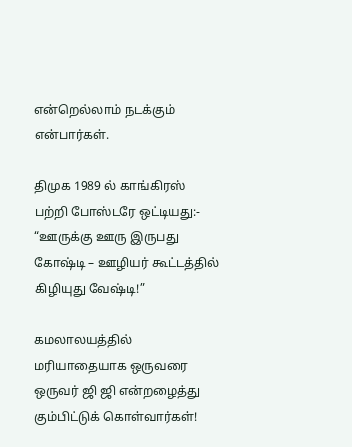என்றெல்லாம் நடக்கும் என்பார்கள்.

திமுக 1989 ல் காங்கிரஸ் பற்றி போஸ்டரே ஒட்டியது:- “ஊருக்கு ஊரு இருபது கோஷ்டி – ஊழியர் கூட்டத்தில் கிழியுது வேஷ்டி!”

கமலாலயத்தில் மரியாதையாக ஒருவரை ஒருவர் ஜி ஜி என்றழைத்து கும்பிட்டுக் கொள்வார்கள்!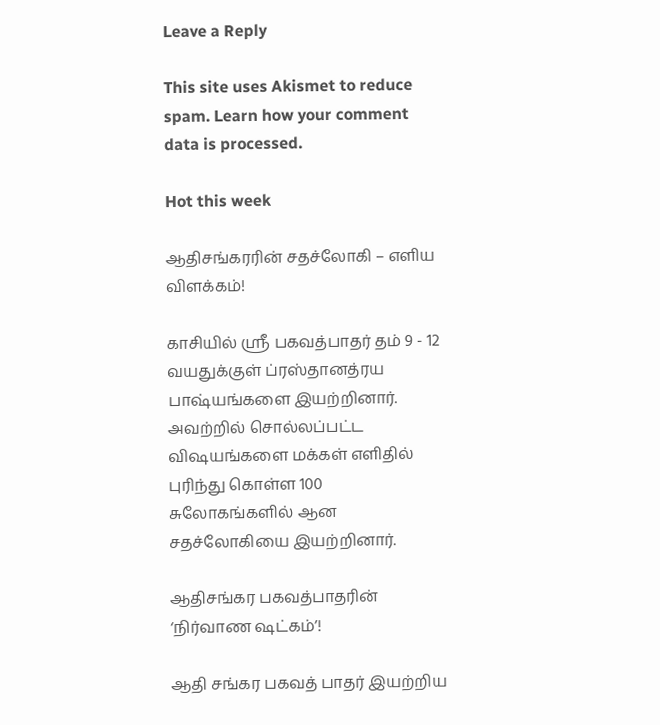Leave a Reply

This site uses Akismet to reduce spam. Learn how your comment data is processed.

Hot this week

ஆதிசங்கரரின் சதச்லோகி – எளிய விளக்கம்!

காசியில் ஸ்ரீ பகவத்பாதர் தம் 9 - 12 வயதுக்குள் ப்ரஸ்தானத்ரய பாஷ்யங்களை இயற்றினார். அவற்றில் சொல்லப்பட்ட விஷயங்களை மக்கள் எளிதில் புரிந்து கொள்ள 100 சுலோகங்களில் ஆன சதச்லோகியை இயற்றினார்.

ஆதிசங்கர பகவத்பாதரின் ‘நிர்வாண ஷட்கம்’!

ஆதி சங்கர பகவத் பாதர் இயற்றிய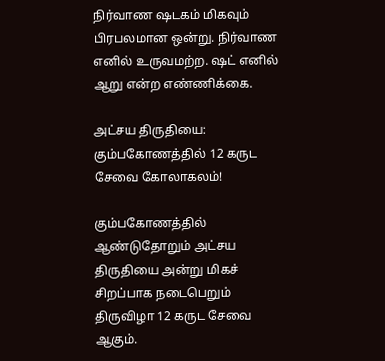நிர்வாண ஷடகம் மிகவும் பிரபலமான ஒன்று. நிர்வாண எனில் உருவமற்ற. ஷட் எனில் ஆறு என்ற எண்ணிக்கை.

அட்சய திருதியை: கும்பகோணத்தில் 12 கருட சேவை கோலாகலம்!

கும்பகோணத்தில் ஆண்டுதோறும் அட்சய திருதியை அன்று மிகச் சிறப்பாக நடைபெறும் திருவிழா 12 கருட சேவை ஆகும்.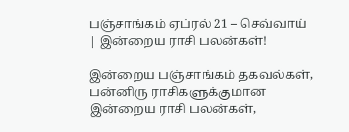பஞ்சாங்கம் ஏப்ரல் 21 – செவ்வாய் | இன்றைய ராசி பலன்கள்!

இன்றைய பஞ்சாங்கம் தகவல்கள், பன்னிரு ராசிகளுக்குமான இன்றைய ராசி பலன்கள்,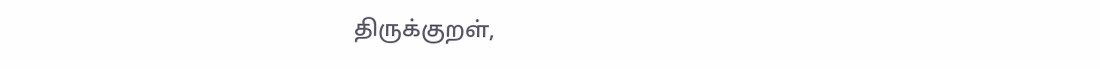திருக்குறள்,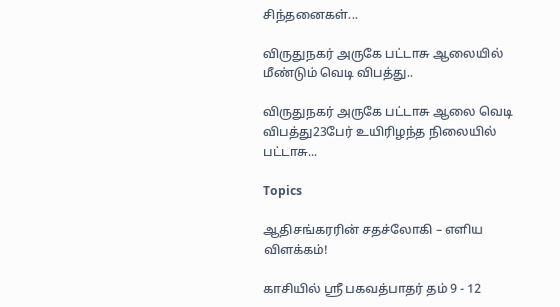சிந்தனைகள்...

விருதுநகர் அருகே பட்டாசு ஆலையில் மீண்டும் வெடி விபத்து..

விருதுநகர் அருகே பட்டாசு ஆலை வெடி விபத்து23பேர் உயிரிழந்த நிலையில் பட்டாசு...

Topics

ஆதிசங்கரரின் சதச்லோகி – எளிய விளக்கம்!

காசியில் ஸ்ரீ பகவத்பாதர் தம் 9 - 12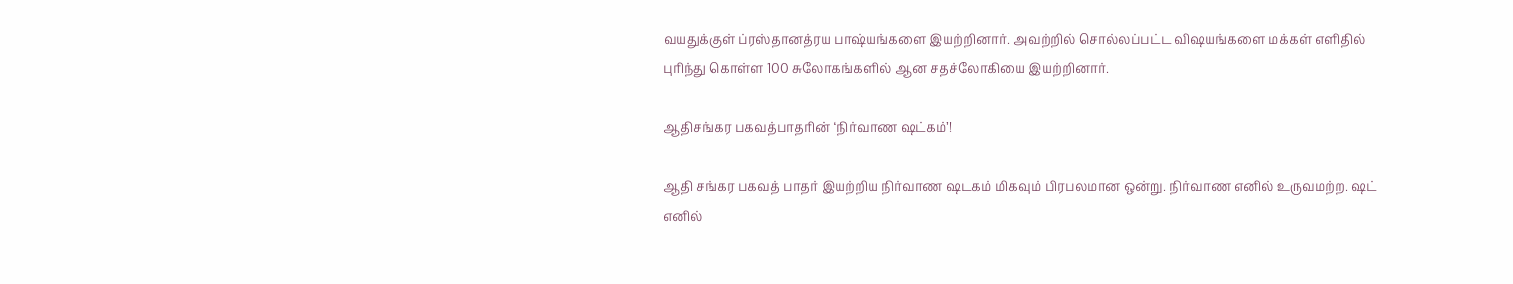வயதுக்குள் ப்ரஸ்தானத்ரய பாஷ்யங்களை இயற்றினார். அவற்றில் சொல்லப்பட்ட விஷயங்களை மக்கள் எளிதில் புரிந்து கொள்ள 100 சுலோகங்களில் ஆன சதச்லோகியை இயற்றினார்.

ஆதிசங்கர பகவத்பாதரின் ‘நிர்வாண ஷட்கம்’!

ஆதி சங்கர பகவத் பாதர் இயற்றிய நிர்வாண ஷடகம் மிகவும் பிரபலமான ஒன்று. நிர்வாண எனில் உருவமற்ற. ஷட் எனில்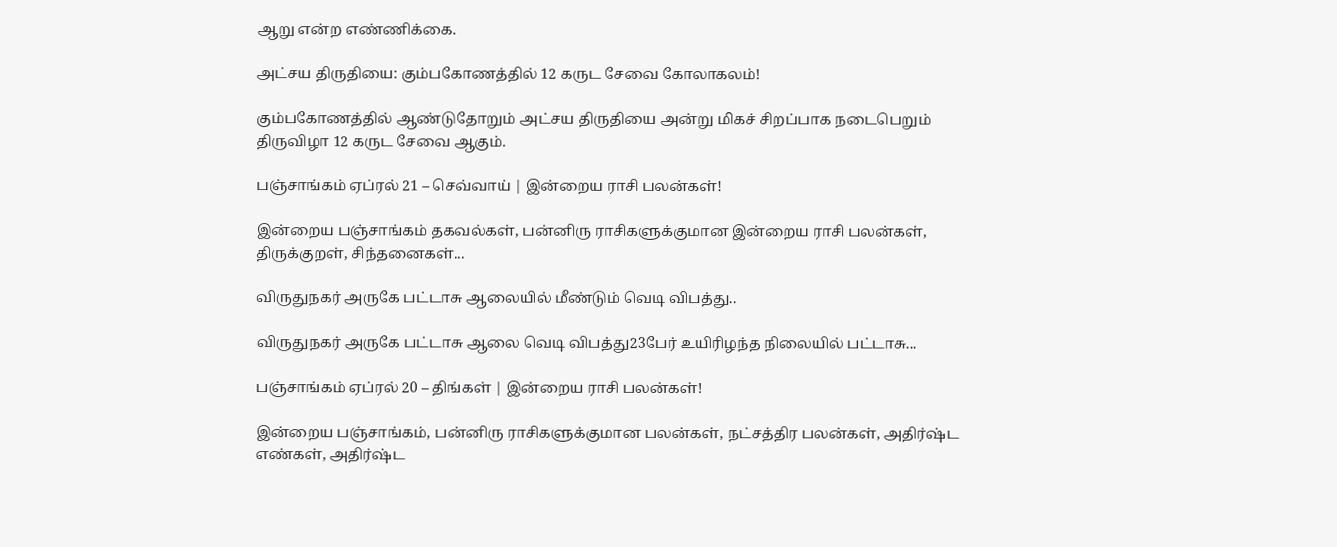ஆறு என்ற எண்ணிக்கை.

அட்சய திருதியை: கும்பகோணத்தில் 12 கருட சேவை கோலாகலம்!

கும்பகோணத்தில் ஆண்டுதோறும் அட்சய திருதியை அன்று மிகச் சிறப்பாக நடைபெறும் திருவிழா 12 கருட சேவை ஆகும்.

பஞ்சாங்கம் ஏப்ரல் 21 – செவ்வாய் | இன்றைய ராசி பலன்கள்!

இன்றைய பஞ்சாங்கம் தகவல்கள், பன்னிரு ராசிகளுக்குமான இன்றைய ராசி பலன்கள், திருக்குறள், சிந்தனைகள்...

விருதுநகர் அருகே பட்டாசு ஆலையில் மீண்டும் வெடி விபத்து..

விருதுநகர் அருகே பட்டாசு ஆலை வெடி விபத்து23பேர் உயிரிழந்த நிலையில் பட்டாசு...

பஞ்சாங்கம் ஏப்ரல் 20 – திங்கள் | இன்றைய ராசி பலன்கள்!

இன்றைய பஞ்சாங்கம், பன்னிரு ராசிகளுக்குமான பலன்கள், நட்சத்திர பலன்கள், அதிர்ஷ்ட எண்கள், அதிர்ஷ்ட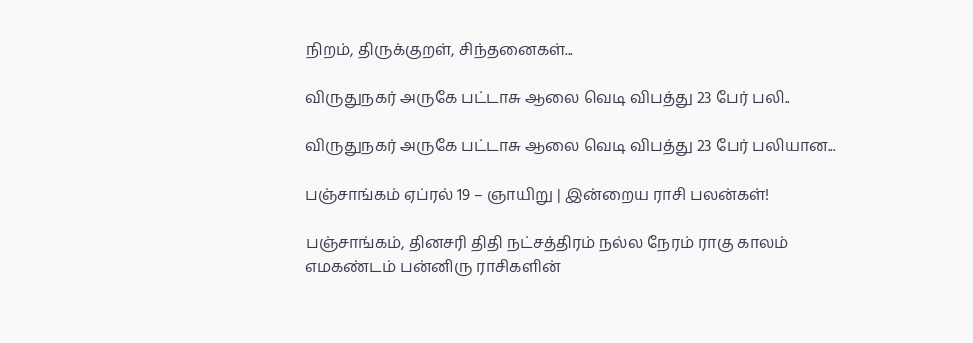நிறம், திருக்குறள், சிந்தனைகள்...

விருதுநகர் அருகே பட்டாசு ஆலை வெடி விபத்து 23 பேர் பலி..

விருதுநகர் அருகே பட்டாசு ஆலை வெடி விபத்து 23 பேர் பலியான...

பஞ்சாங்கம் ஏப்ரல் 19 – ஞாயிறு | இன்றைய ராசி பலன்கள்!

பஞ்சாங்கம், தினசரி திதி நட்சத்திரம் நல்ல நேரம் ராகு காலம் எமகண்டம் பன்னிரு ராசிகளின்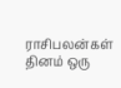ராசிபலன்கள் தினம் ஒரு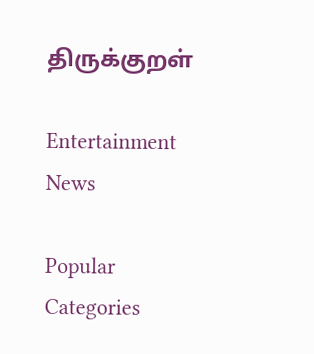திருக்குறள்

Entertainment News

Popular Categories